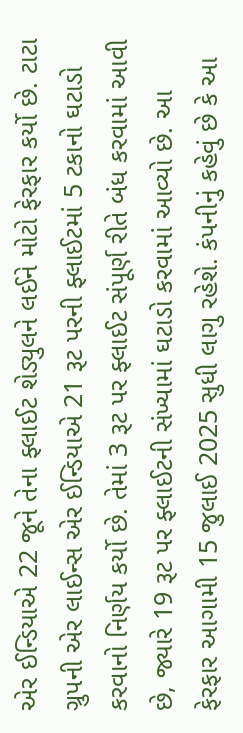એર ઈન્ડિયાએ 22 જૂને તેના ફ્લાઈટ શેડ્યુલને લઈને મોટો ફેરફાર કર્યો છે. ટાટા ગ્રુપની એર લાઈન્સ એર ઈન્ડિયાએ 21 રૂટ પરની ફ્લાઈટમાં 5 ટકાનો ઘટાડો કરવાનો નિર્ણય કર્યો છે. તેમાં 3 રૂટ પર ફ્લાઈટ સંપૂર્ણ રીતે બંધ કરવામાં આવી છે, જ્યારે 19 રૂટ પર ફ્લાઈટની સંખ્યામાં ઘટાડો કરવામાં આવ્યો છે. આ ફેરફાર આગામી 15 જુલાઈ 2025 સુધી લાગુ રહેશે. કંપનીનું કહેવું છે કે આ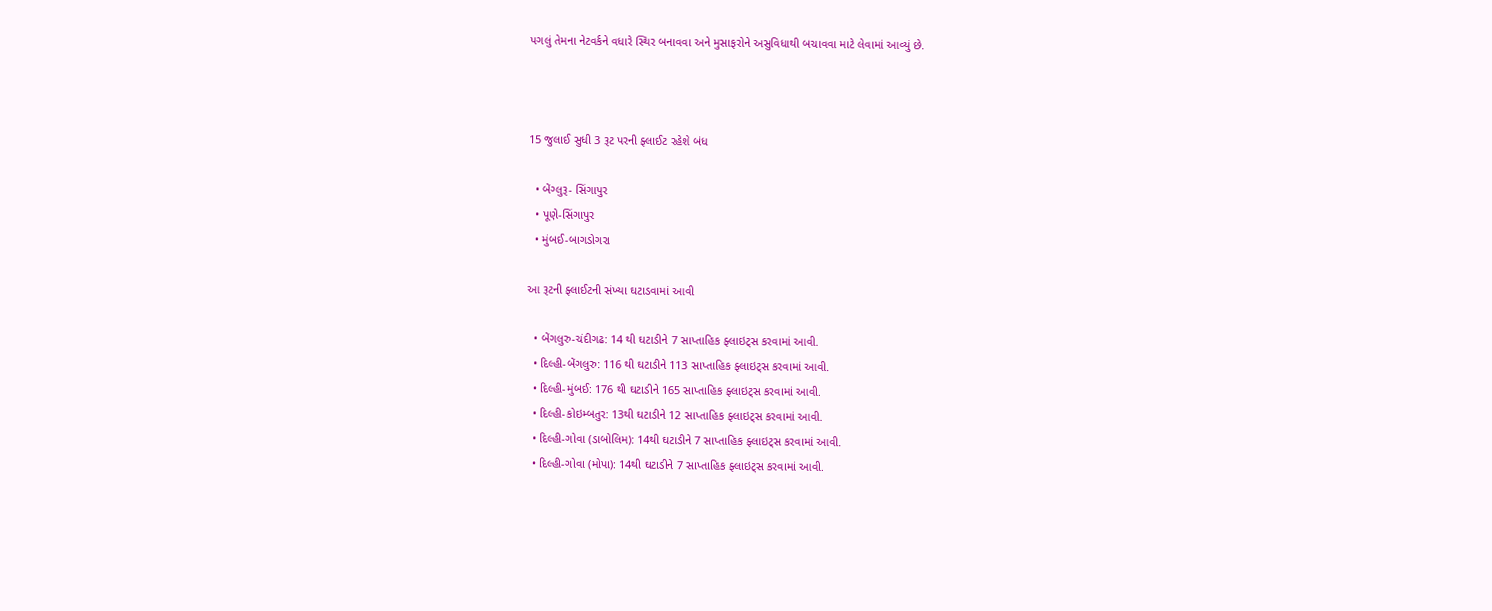પગલું તેમના નેટવર્કને વધારે સ્થિર બનાવવા અને મુસાફરોને અસુવિધાથી બચાવવા માટે લેવામાં આવ્યું છે.



15 જુલાઈ સુધી 3 રૂટ પરની ફ્લાઈટ રહેશે બંધ

  • બેંગ્લુરૂ- સિંગાપુર
  • પૂણે-સિંગાપુર
  • મુંબઈ-બાગડોગરા

આ રૂટની ફ્લાઈટની સંખ્યા ઘટાડવામાં આવી

  • બેંગલુરુ-ચંદીગઢ: 14 થી ઘટાડીને 7 સાપ્તાહિક ફ્લાઇટ્સ કરવામાં આવી.
  • દિલ્હી-બેંગલુરુ: 116 થી ઘટાડીને 113 સાપ્તાહિક ફ્લાઇટ્સ કરવામાં આવી.
  • દિલ્હી-મુંબઈ: 176 થી ઘટાડીને 165 સાપ્તાહિક ફ્લાઇટ્સ કરવામાં આવી.
  • દિલ્હી-કોઇમ્બતુર: 13થી ઘટાડીને 12 સાપ્તાહિક ફ્લાઇટ્સ કરવામાં આવી.
  • દિલ્હી-ગોવા (ડાબોલિમ): 14થી ઘટાડીને 7 સાપ્તાહિક ફ્લાઇટ્સ કરવામાં આવી.
  • દિલ્હી-ગોવા (મોપા): 14થી ઘટાડીને 7 સાપ્તાહિક ફ્લાઇટ્સ કરવામાં આવી.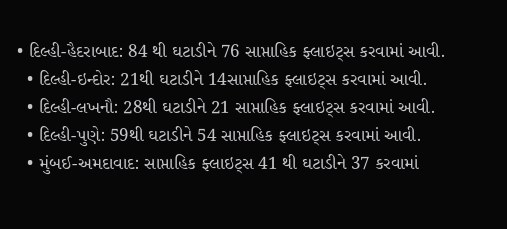• દિલ્હી-હૈદરાબાદ: 84 થી ઘટાડીને 76 સાપ્તાહિક ફ્લાઇટ્સ કરવામાં આવી.
  • દિલ્હી-ઇન્દોર: 21થી ઘટાડીને 14સાપ્તાહિક ફ્લાઇટ્સ કરવામાં આવી.
  • દિલ્હી-લખનૌ: 28થી ઘટાડીને 21 સાપ્તાહિક ફ્લાઇટ્સ કરવામાં આવી.
  • દિલ્હી-પુણે: 59થી ઘટાડીને 54 સાપ્તાહિક ફ્લાઇટ્સ કરવામાં આવી.
  • મુંબઈ-અમદાવાદ: સાપ્તાહિક ફ્લાઇટ્સ 41 થી ઘટાડીને 37 કરવામાં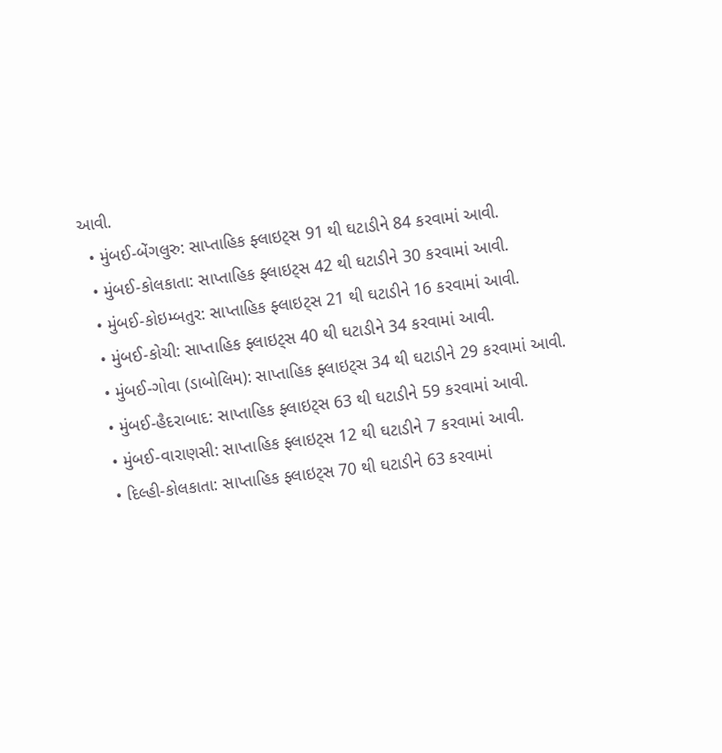આવી.
  • મુંબઈ-બેંગલુરુ: સાપ્તાહિક ફ્લાઇટ્સ 91 થી ઘટાડીને 84 કરવામાં આવી.
  • મુંબઈ-કોલકાતા: સાપ્તાહિક ફ્લાઇટ્સ 42 થી ઘટાડીને 30 કરવામાં આવી.
  • મુંબઈ-કોઇમ્બતુર: સાપ્તાહિક ફ્લાઇટ્સ 21 થી ઘટાડીને 16 કરવામાં આવી.
  • મુંબઈ-કોચી: સાપ્તાહિક ફ્લાઇટ્સ 40 થી ઘટાડીને 34 કરવામાં આવી.
  • મુંબઈ-ગોવા (ડાબોલિમ): સાપ્તાહિક ફ્લાઇટ્સ 34 થી ઘટાડીને 29 કરવામાં આવી.
  • મુંબઈ-હૈદરાબાદ: સાપ્તાહિક ફ્લાઇટ્સ 63 થી ઘટાડીને 59 કરવામાં આવી.
  • મુંબઈ-વારાણસી: સાપ્તાહિક ફ્લાઇટ્સ 12 થી ઘટાડીને 7 કરવામાં આવી.
  • દિલ્હી-કોલકાતા: સાપ્તાહિક ફ્લાઇટ્સ 70 થી ઘટાડીને 63 કરવામાં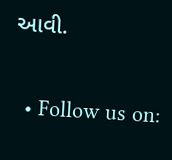આવી.

  • Follow us on: